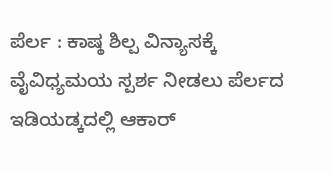ಪೆರ್ಲ : ಕಾಷ್ಠ ಶಿಲ್ಪ ವಿನ್ಯಾಸಕ್ಕೆ ವೈವಿಧ್ಯಮಯ ಸ್ಪರ್ಶ ನೀಡಲು ಪೆರ್ಲದ ಇಡಿಯಡ್ಕದಲ್ಲಿ ಆಕಾರ್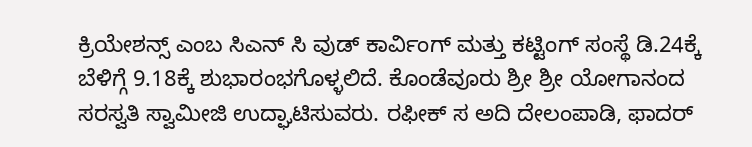ಕ್ರಿಯೇಶನ್ಸ್ ಎಂಬ ಸಿಎನ್ ಸಿ ವುಡ್ ಕಾರ್ವಿಂಗ್ ಮತ್ತು ಕಟ್ಟಿಂಗ್ ಸಂಸ್ಥೆ ಡಿ.24ಕ್ಕೆ ಬೆಳಿಗ್ಗೆ 9.18ಕ್ಕೆ ಶುಭಾರಂಭಗೊಳ್ಳಲಿದೆ. ಕೊಂಡೆವೂರು ಶ್ರೀ ಶ್ರೀ ಯೋಗಾನಂದ ಸರಸ್ವತಿ ಸ್ವಾಮೀಜಿ ಉದ್ಘಾಟಿಸುವರು. ರಫೀಕ್ ಸ ಅದಿ ದೇಲಂಪಾಡಿ, ಫಾದರ್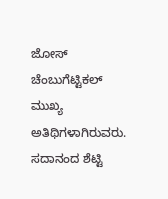ಜೋಸ್ ಚೆಂಬುಗೆಟ್ಟಿಕಲ್ ಮುಖ್ಯ ಅತಿಥಿಗಳಾಗಿರುವರು. ಸದಾನಂದ ಶೆಟ್ಟಿ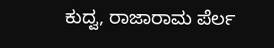ಕುದ್ವ, ರಾಜಾರಾಮ ಪೆರ್ಲ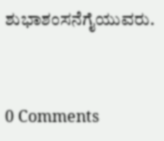ಶುಭಾಶಂಸನೆಗೈಯುವರು.


0 Comments